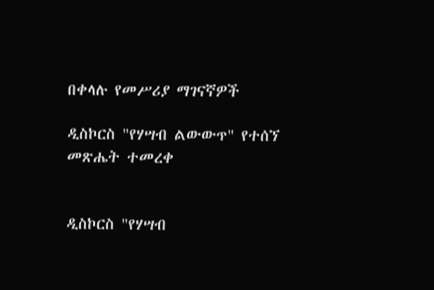በቀላሉ የመሥሪያ ማገናኛዎች

ዲስኮርስ "የሃሣብ ልውውጥ" የተሰኘ መጽሔት ተመረቀ


ዲስኮርስ "የሃሣብ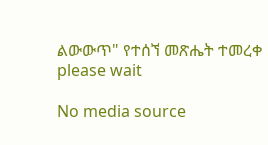ልውውጥ" የተሰኘ መጽሔት ተመረቀ
please wait

No media source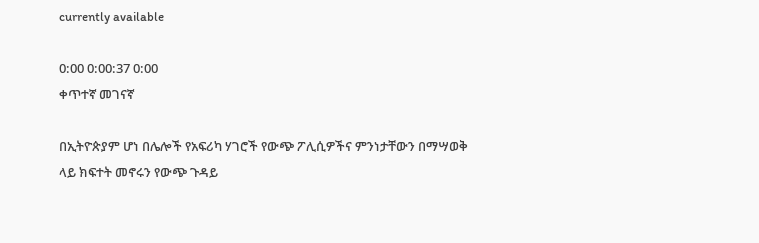currently available

0:00 0:00:37 0:00
ቀጥተኛ መገናኛ

በኢትዮጵያም ሆነ በሌሎች የአፍሪካ ሃገሮች የውጭ ፖሊሲዎችና ምንነታቸውን በማሣወቅ ላይ ክፍተት መኖሩን የውጭ ጉዳይ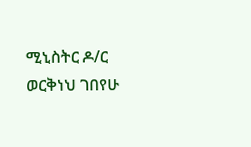ሚኒስትር ዶ/ር ወርቅነህ ገበየሁ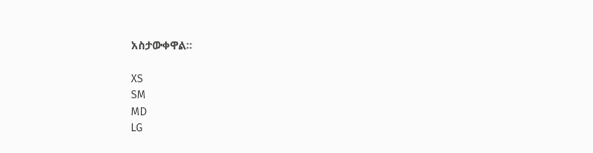አስታውቀዋል።

XS
SM
MD
LG